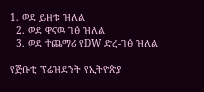1. ወደ ይዘቱ ዝለል
  2. ወደ ዋናዉ ገፅ ዝለል
  3. ወደ ተጨማሪ የDW ድረ-ገፅ ዝለል

የጅቡቲ ፕሬዝደንት የኢትዮጵያ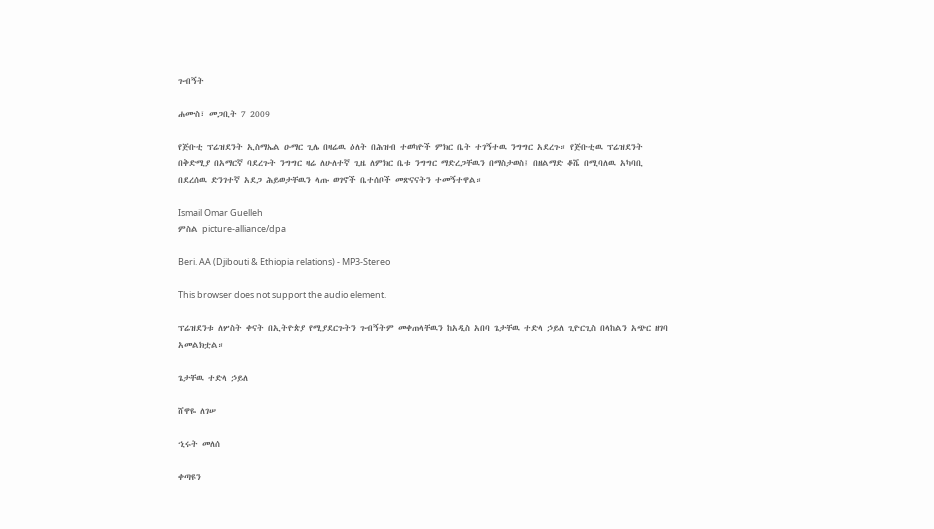ጉብኝት

ሐሙስ፣ መጋቢት 7 2009

የጅቡቲ ፕሬዝደንት ኢስማኤል ዑማር ጊሌ በዛሬዉ ዕለት በሕዝብ ተወካዮች ምክር ቤት ተገኝተዉ ንግግር አደረጉ። የጅቡቲዉ ፕሬዝደንት በቅድሚያ በአማርኛ ባደረጉት ንግግር ዛሬ ለሁለተኛ ጊዜ ለምክር ቤቱ ንግግር ማድረጋቸዉን በማስታወስ፤ በዘልማድ ቆሼ በሚባለዉ አካባቢ በደረሰዉ ድንገተኛ አደጋ ሕይወታቸዉን ላጡ ወገኖች ቤተሰቦች መጽናናትን ተመኝተዋል።

Ismail Omar Guelleh
ምስል picture-alliance/dpa

Beri. AA (Djibouti & Ethiopia relations) - MP3-Stereo

This browser does not support the audio element.

ፕሬዝደንቱ ለሦስት ቀናት በኢትዮጵያ የሚያደርጉትን ጉብኝትም መቀጠላቸዉን ከአዲስ አበባ ጌታቸዉ ተድላ ኃይለ ጊዮርጊስ በላከልን አጭር ዘገባ አመልክቷል።

ጌታቸዉ ተድላ ኃይለ

ሸዋዬ ለገሠ

ኂሩት መለሰ

ቀጣዩን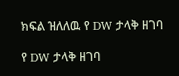ክፍል ዝለለዉ የ DW ታላቅ ዘገባ

የ DW ታላቅ ዘገባ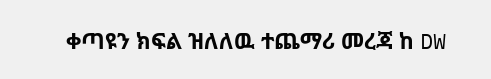ቀጣዩን ክፍል ዝለለዉ ተጨማሪ መረጃ ከ DW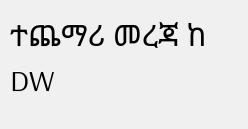ተጨማሪ መረጃ ከ DW